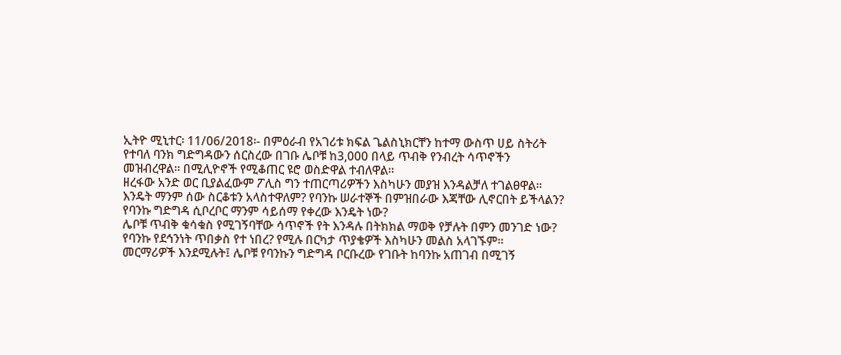ኢትዮ ሚኒተር፡ 11/06/2018፡- በምዕራብ የአገሪቱ ክፍል ጌልስኒክርቸን ከተማ ውስጥ ሀይ ስትሪት የተባለ ባንክ ግድግዳውን ሰርስረው በገቡ ሌቦቹ ከ3,000 በላይ ጥብቅ የንብረት ሳጥኖችን መዝብረዋል። በሚሊዮኖች የሚቆጠር ዩሮ ወስድዋል ተብለዋል።
ዘረፋው አንድ ወር ቢያልፈውም ፖሊስ ግን ተጠርጣሪዎችን እስካሁን መያዝ እንዳልቻለ ተገልፀዋል፡፡
እንዴት ማንም ሰው ስርቆቱን አላስተዋለም? የባንኩ ሠራተኞች በምዝበራው እጃቸው ሊኖርበት ይችላልን? የባንኩ ግድግዳ ሲቦረቦር ማንም ሳይሰማ የቀረው እንዴት ነው?
ሌቦቹ ጥብቅ ቁሳቁስ የሚገኝባቸው ሳጥኖች የት እንዳሉ በትክክል ማወቅ የቻሉት በምን መንገድ ነው? የባንኩ የደኅንነት ጥበቃስ የተ ነበረ? የሚሉ በርካታ ጥያቄዎች እስካሁን መልስ አላገኙም፡፡
መርማሪዎች እንደሚሉት፤ ሌቦቹ የባንኩን ግድግዳ ቦርቡረው የገቡት ከባንኩ አጠገብ በሚገኝ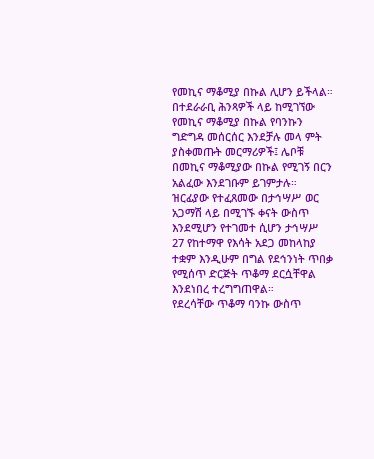የመኪና ማቆሚያ በኩል ሊሆን ይችላል።
በተደራራቢ ሕንጻዎች ላይ ከሚገኘው የመኪና ማቆሚያ በኩል የባንኩን ግድግዳ መሰርሰር እንደቻሉ መላ ምት ያስቀመጡት መርማሪዎች፤ ሌቦቹ በመኪና ማቆሚያው በኩል የሚገኝ በርን አልፈው እንደገቡም ይገምታሉ።
ዝርፊያው የተፈጸመው በታኅሣሥ ወር አጋማሽ ላይ በሚገኙ ቀናት ውስጥ እንደሚሆን የተገመተ ሲሆን ታኅሣሥ 27 የከተማዋ የእሳት አደጋ መከላከያ ተቋም እንዲሁም በግል የደኅንነት ጥበቃ የሚሰጥ ድርጅት ጥቆማ ደርሷቸዋል እንደነበረ ተረግግጠዋል።
የደረሳቸው ጥቆማ ባንኩ ውስጥ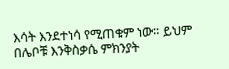እሳት እንደተነሳ የሚጠቁም ነው። ይህም በሌቦቹ እንቅስቃሴ ምክንያት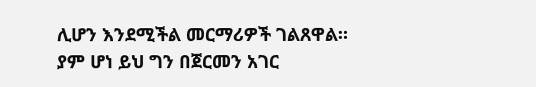ሊሆን እንደሚችል መርማሪዎች ገልጸዋል።
ያም ሆነ ይህ ግን በጀርመን አገር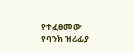የተፈፀመው የባንክ ዝሪፊያ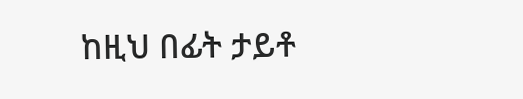ከዚህ በፊት ታይቶ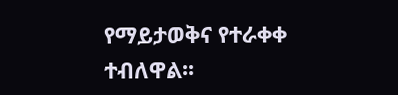የማይታወቅና የተራቀቀ ተብለዋል፡፡